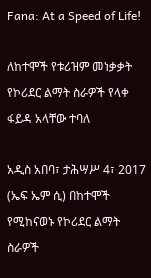Fana: At a Speed of Life!

ለከተሞች የቱሪዝም መነቃቃት የኮሪደር ልማት ስራዎች የላቀ ፋይዳ አላቸው ተባለ

አዲስ አበባ፣ ታሕሣሥ 4፣ 2017 (ኤፍ ኤም ሲ) በከተሞች የሚከናወኑ የኮሪደር ልማት ስራዎች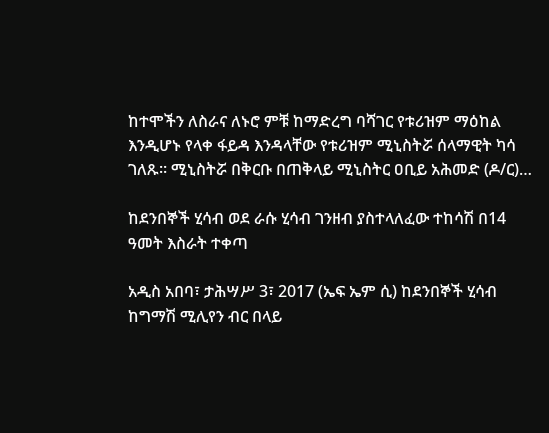ከተሞችን ለስራና ለኑሮ ምቹ ከማድረግ ባሻገር የቱሪዝም ማዕከል እንዲሆኑ የላቀ ፋይዳ እንዳላቸው የቱሪዝም ሚኒስትሯ ሰላማዊት ካሳ ገለጹ። ሚኒስትሯ በቅርቡ በጠቅላይ ሚኒስትር ዐቢይ አሕመድ (ዶ/ር)…

ከደንበኞች ሂሳብ ወደ ራሱ ሂሳብ ገንዘብ ያስተላለፈው ተከሳሽ በ14 ዓመት እስራት ተቀጣ

አዲስ አበባ፣ ታሕሣሥ 3፣ 2017 (ኤፍ ኤም ሲ) ከደንበኞች ሂሳብ ከግማሽ ሚሊየን ብር በላይ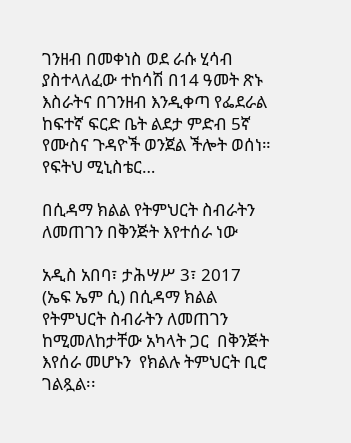ገንዘብ በመቀነስ ወደ ራሱ ሂሳብ ያስተላለፈው ተከሳሽ በ14 ዓመት ጽኑ እስራትና በገንዘብ እንዲቀጣ የፌደራል ከፍተኛ ፍርድ ቤት ልደታ ምድብ 5ኛ የሙስና ጉዳዮች ወንጀል ችሎት ወሰነ። የፍትህ ሚኒስቴር…

በሲዳማ ክልል የትምህርት ስብራትን ለመጠገን በቅንጅት እየተሰራ ነው

አዲስ አበባ፣ ታሕሣሥ 3፣ 2017 (ኤፍ ኤም ሲ) በሲዳማ ክልል የትምህርት ስብራትን ለመጠገን ከሚመለከታቸው አካላት ጋር  በቅንጅት እየሰራ መሆኑን  የክልሉ ትምህርት ቢሮ ገልጿል፡፡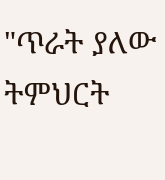"ጥራት ያለው ትምህርት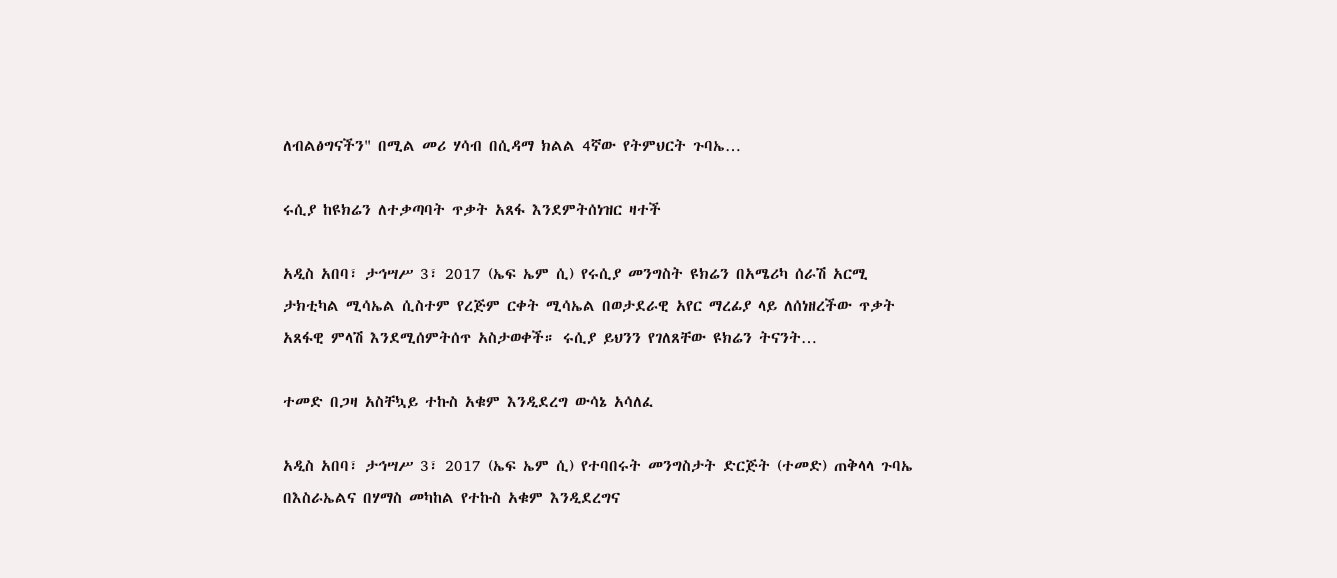ለብልፅግናችን" በሚል መሪ ሃሳብ በሲዳማ ክልል 4ኛው የትምህርት ጉባኤ…

ሩሲያ ከዩክሬን ለተቃጣባት ጥቃት አጸፋ እንደምትሰነዝር ዛተች

አዲስ አበባ፣ ታኅሣሥ 3፣ 2017 (ኤፍ ኤም ሲ) የሩሲያ መንግስት ዩክሬን በአሜሪካ ሰራሽ አርሚ ታክቲካል ሚሳኤል ሲስተም የረጅም ርቀት ሚሳኤል በወታደራዊ አየር ማረፊያ ላይ ለሰነዘረችው ጥቃት አጸፋዊ ምላሽ እንደሚሰምትሰጥ አስታወቀች። ሩሲያ ይህንን የገለጸቸው ዩክሬን ትናንት…

ተመድ በጋዛ አስቸኳይ ተኩስ አቁም እንዲደረግ ውሳኔ አሳለፈ

አዲስ አበባ፣ ታኅሣሥ 3፣ 2017 (ኤፍ ኤም ሲ) የተባበሩት መንግስታት ድርጅት (ተመድ) ጠቅላላ ጉባኤ በእስራኤልና በሃማስ መካከል የተኩስ አቁም እንዲደረግና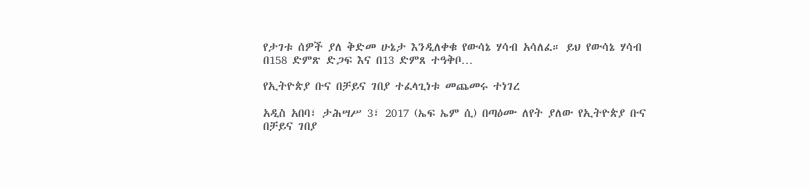የታገቱ ሰዎች ያለ ቅድመ ሁኔታ እንዲለቀቁ የውሳኔ ሃሳብ አሳለፈ። ይህ የውሳኔ ሃሳብ በ158 ድምጽ ድጋፍ እና በ13 ድምጸ ተዓቅቦ…

የኢትዮጵያ ቡና በቻይና ገበያ ተፈላጊነቱ መጨመሩ ተነገረ

አዲስ አበባ፣ ታሕሣሥ 3፣ 2017 (ኤፍ ኤም ሲ) በጣዕሙ ለየት ያለው የኢትዮጵያ ቡና በቻይና ገበያ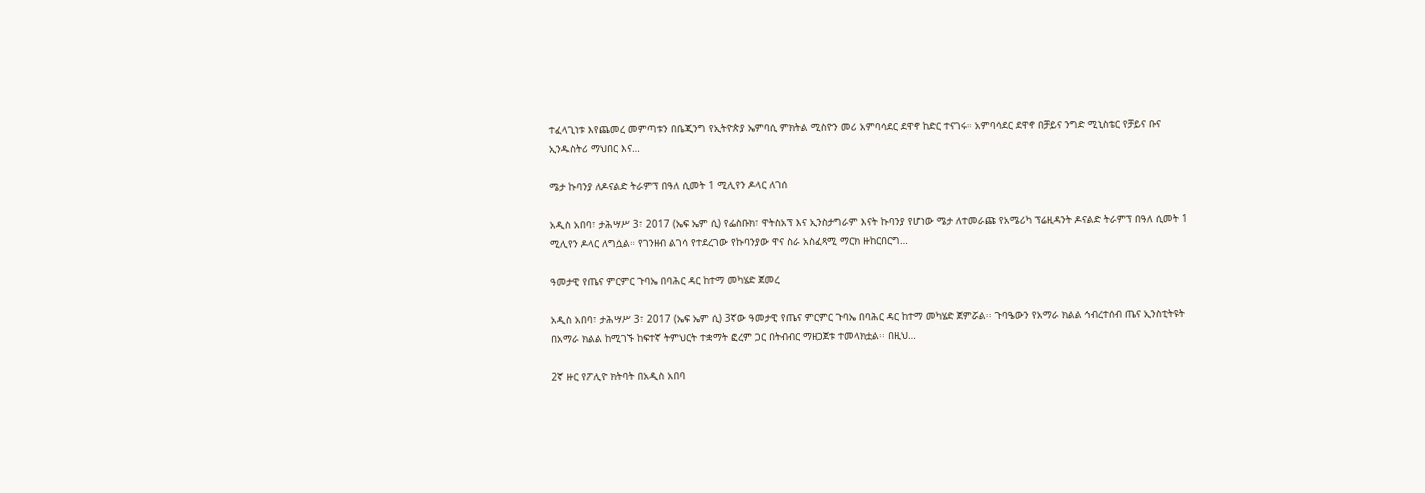ተፈላጊነቱ እየጨመረ መምጣቱን በቤጂንግ የኢትዮጵያ ኤምባሲ ምክትል ሚስዮን መሪ አምባሳደር ደዋኖ ከድር ተናገሩ። አምባሳደር ደዋኖ በቻይና ንግድ ሚኒስቴር የቻይና ቡና ኢንዱስትሪ ማህበር እና…

ሜታ ኩባንያ ለዶናልድ ትራምፕ በዓለ ሲመት 1 ሚሊየን ዶላር ለገሰ

አዲስ አበባ፣ ታሕሣሥ 3፣ 2017 (ኤፍ ኤም ሲ) የፌስቡክ፣ ዋትስአፕ እና ኢንስታግራም እናት ኩባንያ የሆነው ሜታ ለተመራጩ የአሜሪካ ፕሬዚዳንት ዶናልድ ትራምፕ በዓለ ሲመት 1 ሚሊየን ዶላር ለግሷል። የገንዘብ ልገሳ የተደረገው የኩባንያው ዋና ስራ አስፈጻሚ ማርክ ዙከርበርግ…

ዓመታዊ የጤና ምርምር ጉባኤ በባሕር ዳር ከተማ መካሄድ ጀመረ

አዲስ አበባ፣ ታሕሣሥ 3፣ 2017 (ኤፍ ኤም ሲ) 3ኛው ዓመታዊ የጤና ምርምር ጉባኤ በባሕር ዳር ከተማ መካሄድ ጀምሯል፡፡ ጉባዔውን የአማራ ክልል ኅብረተሰብ ጤና ኢንስቲትዩት በአማራ ክልል ከሚገኙ ከፍተኛ ትምህርት ተቋማት ፎረም ጋር በትብብር ማዘጋጀቱ ተመላክቷል፡፡ በዚህ…

2ኛ ዙር የፖሊዮ ክትባት በአዲስ አበባ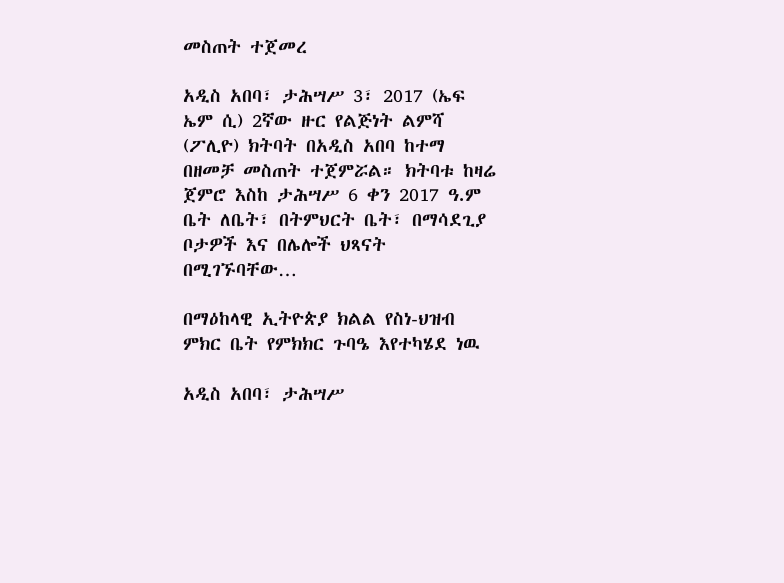መስጠት ተጀመረ

አዲስ አበባ፣ ታሕሣሥ 3፣ 2017 (ኤፍ ኤም ሲ) 2ኛው ዙር የልጅነት ልምሻ (ፖሊዮ) ክትባት በአዲስ አበባ ከተማ በዘመቻ መስጠት ተጀምሯል። ክትባቱ ከዛሬ ጀምሮ እስከ ታሕሣሥ 6 ቀን 2017 ዓ.ም ቤት ለቤት፣ በትምህርት ቤት፣ በማሳደጊያ ቦታዎች እና በሌሎች ህጻናት በሚገኙባቸው…

በማዕከላዊ ኢትዮጵያ ክልል የስነ-ህዝብ ምክር ቤት የምክክር ጉባዔ እየተካሄደ ነዉ

አዲስ አበባ፣ ታሕሣሥ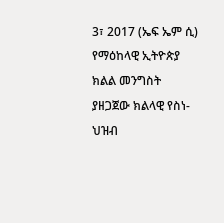3፣ 2017 (ኤፍ ኤም ሲ) የማዕከላዊ ኢትዮጵያ ክልል መንግስት ያዘጋጀው ክልላዊ የስነ-ህዝብ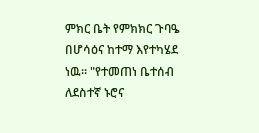ምክር ቤት የምክክር ጉባዔ በሆሳዕና ከተማ እየተካሄደ ነዉ። "የተመጠነ ቤተሰብ ለደስተኛ ኑሮና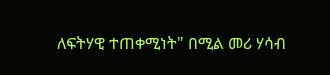ለፍትሃዊ ተጠቀሚነት" በሚል መሪ ሃሳብ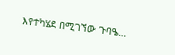እየተካሄደ በሚገኘው ጉባዔ…